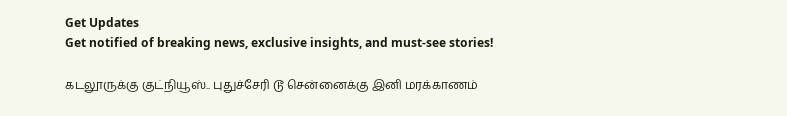Get Updates
Get notified of breaking news, exclusive insights, and must-see stories!

கடலூருக்கு குட்நியூஸ்.. புதுச்சேரி டூ சென்னைக்கு இனி மரக்காணம்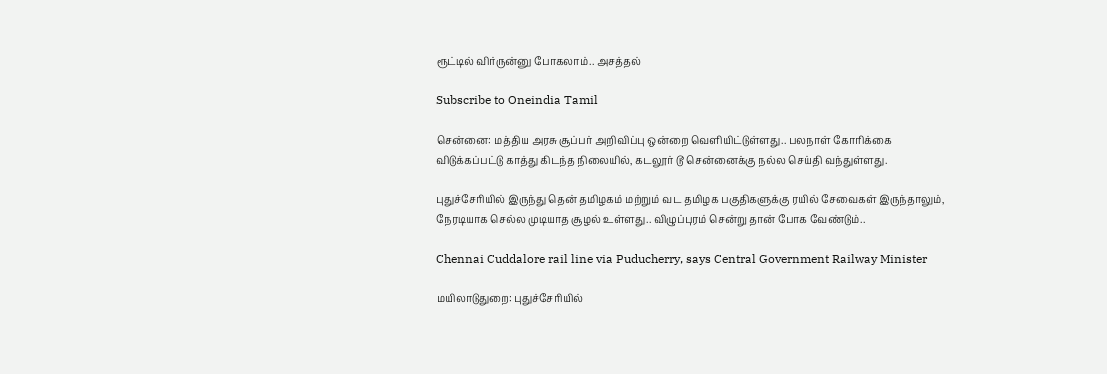ரூட்டில் விர்ருன்னு போகலாம்.. அசத்தல்

Subscribe to Oneindia Tamil

சென்னை: மத்திய அரசு சூப்பர் அறிவிப்பு ஒன்றை வெளியிட்டுள்ளது.. பலநாள் கோரிக்கை விடுக்கப்பட்டு காத்து கிடந்த நிலையில், கடலூர் டூ சென்னைக்கு நல்ல செய்தி வந்துள்ளது.

புதுச்சேரியில் இருந்து தென் தமிழகம் மற்றும் வட தமிழக பகுதிகளுக்கு ரயில் சேவைகள் இருந்தாலும், நேரடியாக செல்ல முடியாத சூழல் உள்ளது.. விழுப்புரம் சென்று தான் போக வேண்டும்..

Chennai Cuddalore rail line via Puducherry, says Central Government Railway Minister

மயிலாடுதுறை: புதுச்சேரியில்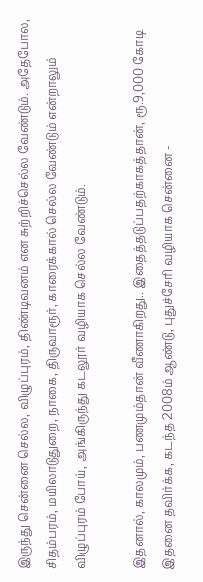இருந்து சென்னை செல்ல, விழுப்புரம், திண்டிவனம் என சுற்றிச்செல்ல வேண்டும். அதேபோல, சிதம்பரம், மயிலாடுதுறை, நாகை, திருவாரூர், காரைக்கால் செல்ல வேண்டும் என்றாலும் விழுப்புரம் போய், அங்கிருந்து கடலூர் வழியாக செல்ல வேண்டும்.

இதனால், காலமும், பணமும்தான் வீணாகிறது.. இதைத்தடுப்பதற்காகத்தான், ரூ.9,000 கோடி இதனை தவிர்க்க, கடந்த 2008ம் ஆண்டு, புதுச்சேரி வழியாக சென்னை -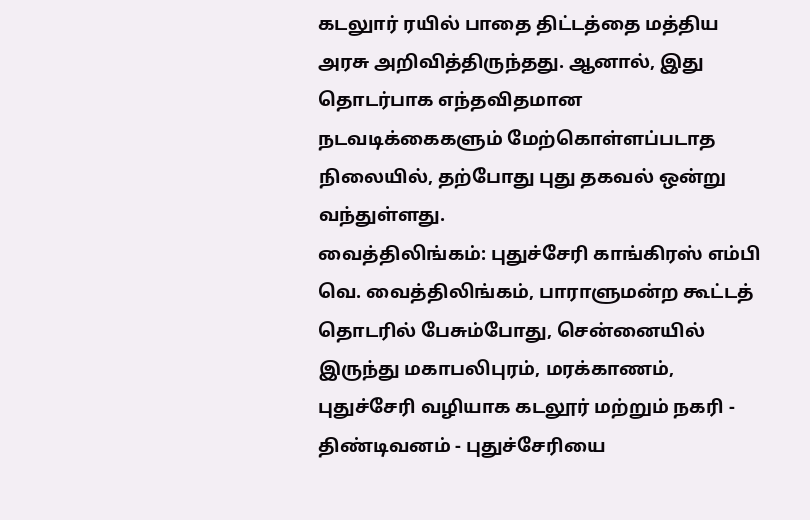கடலுார் ரயில் பாதை திட்டத்தை மத்திய அரசு அறிவித்திருந்தது. ஆனால், இது தொடர்பாக எந்தவிதமான நடவடிக்கைகளும் மேற்கொள்ளப்படாத நிலையில், தற்போது புது தகவல் ஒன்று வந்துள்ளது.
வைத்திலிங்கம்: புதுச்சேரி காங்கிரஸ் எம்பி வெ. வைத்திலிங்கம், பாராளுமன்ற கூட்டத் தொடரில் பேசும்போது, சென்னையில் இருந்து மகாபலிபுரம், மரக்காணம், புதுச்சேரி வழியாக கடலூர் மற்றும் நகரி - திண்டிவனம் - புதுச்சேரியை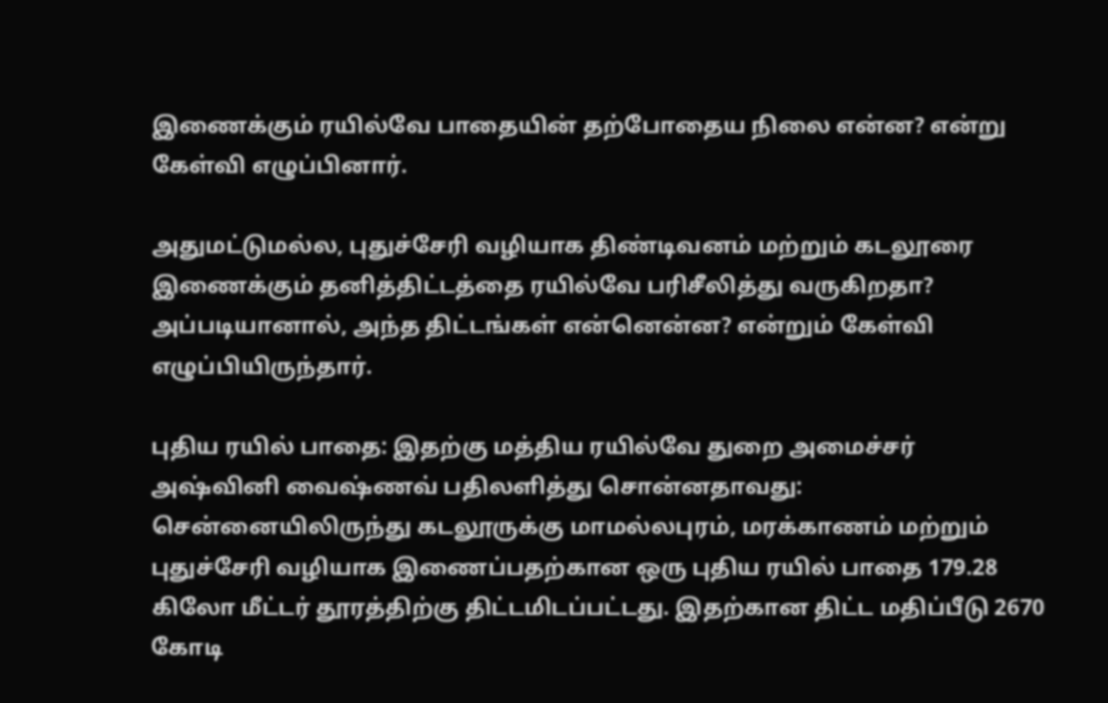இணைக்கும் ரயில்வே பாதையின் தற்போதைய நிலை என்ன? என்று கேள்வி எழுப்பினார்.

அதுமட்டுமல்ல, புதுச்சேரி வழியாக திண்டிவனம் மற்றும் கடலூரை இணைக்கும் தனித்திட்டத்தை ரயில்வே பரிசீலித்து வருகிறதா? அப்படியானால், அந்த திட்டங்கள் என்னென்ன? என்றும் கேள்வி எழுப்பியிருந்தார்.

புதிய ரயில் பாதை: இதற்கு மத்திய ரயில்வே துறை அமைச்சர் அஷ்வினி வைஷ்ணவ் பதிலளித்து சொன்னதாவது: சென்னையிலிருந்து கடலூருக்கு மாமல்லபுரம், மரக்காணம் மற்றும் புதுச்சேரி வழியாக இணைப்பதற்கான ஒரு புதிய ரயில் பாதை 179.28 கிலோ மீட்டர் தூரத்திற்கு திட்டமிடப்பட்டது. இதற்கான திட்ட மதிப்பீடு 2670 கோடி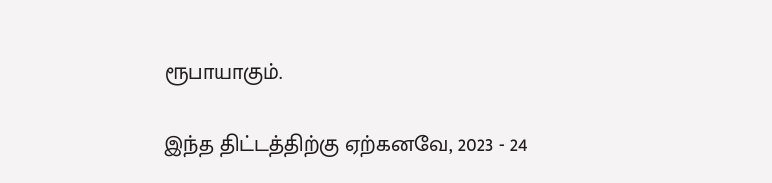ரூபாயாகும்.

இந்த திட்டத்திற்கு ஏற்கனவே, 2023 - 24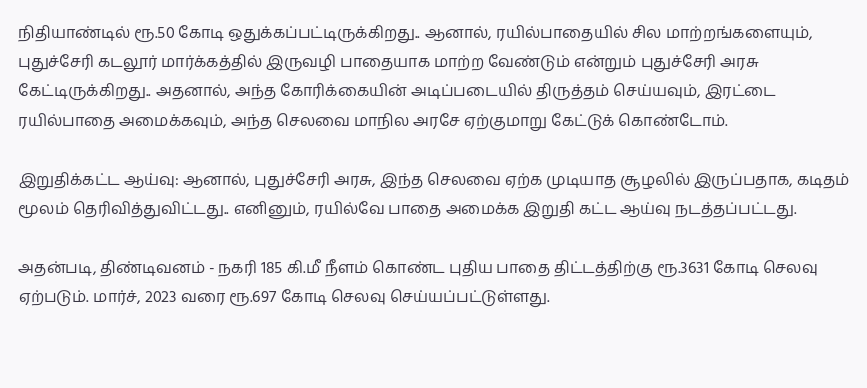நிதியாண்டில் ரூ.50 கோடி ஒதுக்கப்பட்டிருக்கிறது.. ஆனால், ரயில்பாதையில் சில மாற்றங்களையும், புதுச்சேரி கடலூர் மார்க்கத்தில் இருவழி பாதையாக மாற்ற வேண்டும் என்றும் புதுச்சேரி அரசு கேட்டிருக்கிறது.. அதனால், அந்த கோரிக்கையின் அடிப்படையில் திருத்தம் செய்யவும், இரட்டை ரயில்பாதை அமைக்கவும், அந்த செலவை மாநில அரசே ஏற்குமாறு கேட்டுக் கொண்டோம்.

இறுதிக்கட்ட ஆய்வு: ஆனால், புதுச்சேரி அரசு, இந்த செலவை ஏற்க முடியாத சூழலில் இருப்பதாக, கடிதம் மூலம் தெரிவித்துவிட்டது.. எனினும், ரயில்வே பாதை அமைக்க இறுதி கட்ட ஆய்வு நடத்தப்பட்டது.

அதன்படி, திண்டிவனம் - நகரி 185 கி.மீ நீளம் கொண்ட புதிய பாதை திட்டத்திற்கு ரூ.3631 கோடி செலவு ஏற்படும். மார்ச், 2023 வரை ரூ.697 கோடி செலவு செய்யப்பட்டுள்ளது.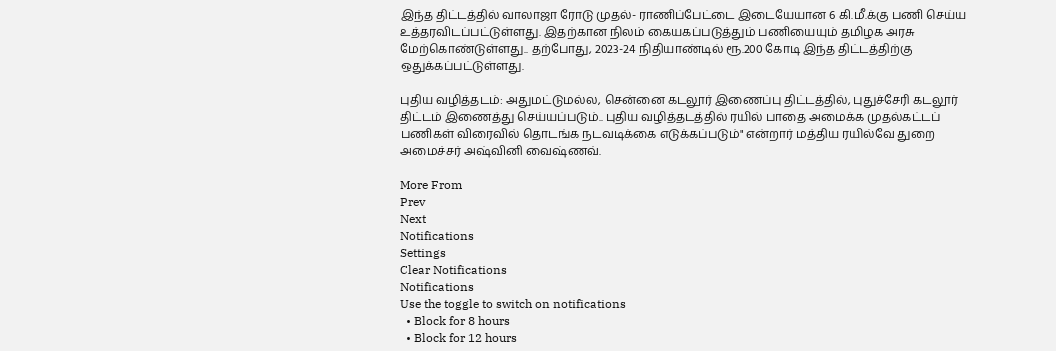இந்த திட்டத்தில் வாலாஜா ரோடு முதல்- ராணிப்பேட்டை இடையேயான 6 கி.மீ.க்கு பணி செய்ய உத்தரவிடப்பட்டுள்ளது. இதற்கான நிலம் கையகப்படுத்தும் பணியையும் தமிழக அரசு மேற்கொண்டுள்ளது.. தற்போது, 2023-24 நிதியாண்டில் ரூ.200 கோடி இந்த திட்டத்திற்கு ஒதுக்கப்பட்டுள்ளது.

புதிய வழித்தடம்: அதுமட்டுமல்ல, சென்னை கடலூர் இணைப்பு திட்டத்தில், புதுச்சேரி கடலூர் திட்டம் இணைத்து செய்யப்படும்.. புதிய வழித்தடத்தில் ரயில் பாதை அமைக்க முதல்கட்டப் பணிகள் விரைவில் தொடங்க நடவடிக்கை எடுக்கப்படும்" என்றார் மத்திய ரயில்வே துறை அமைச்சர் அஷ்வினி வைஷ்ணவ்.

More From
Prev
Next
Notifications
Settings
Clear Notifications
Notifications
Use the toggle to switch on notifications
  • Block for 8 hours
  • Block for 12 hours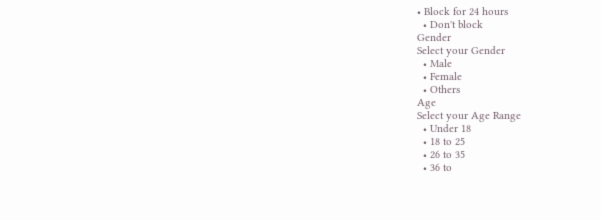• Block for 24 hours
  • Don't block
Gender
Select your Gender
  • Male
  • Female
  • Others
Age
Select your Age Range
  • Under 18
  • 18 to 25
  • 26 to 35
  • 36 to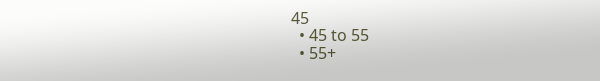45
  • 45 to 55
  • 55+